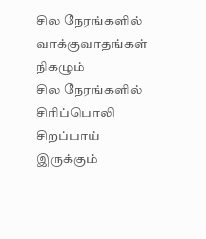சில நேரங்களில் வாக்குவாதங்கள் நிகழும்
சில நேரங்களில் சிரிப்பொலி சிறப்பாய் இருக்கும்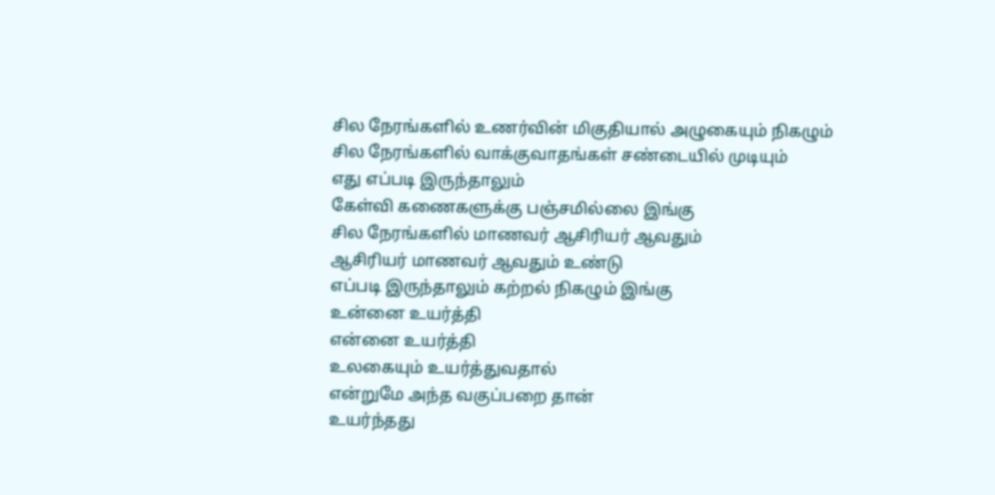சில நேரங்களில் உணர்வின் மிகுதியால் அழுகையும் நிகழும்
சில நேரங்களில் வாக்குவாதங்கள் சண்டையில் முடியும்
எது எப்படி இருந்தாலும்
கேள்வி கணைகளுக்கு பஞ்சமில்லை இங்கு
சில நேரங்களில் மாணவர் ஆசிரியர் ஆவதும்
ஆசிரியர் மாணவர் ஆவதும் உண்டு
எப்படி இருந்தாலும் கற்றல் நிகழும் இங்கு
உன்னை உயர்த்தி
என்னை உயர்த்தி
உலகையும் உயர்த்துவதால்
என்றுமே அந்த வகுப்பறை தான்
உயர்ந்தது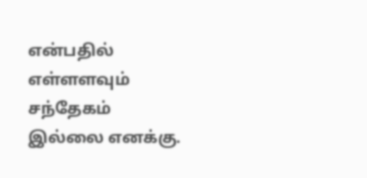என்பதில் எள்ளளவும்
சந்தேகம் இல்லை எனக்கு.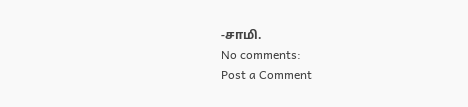-சாமி.
No comments:
Post a Comment